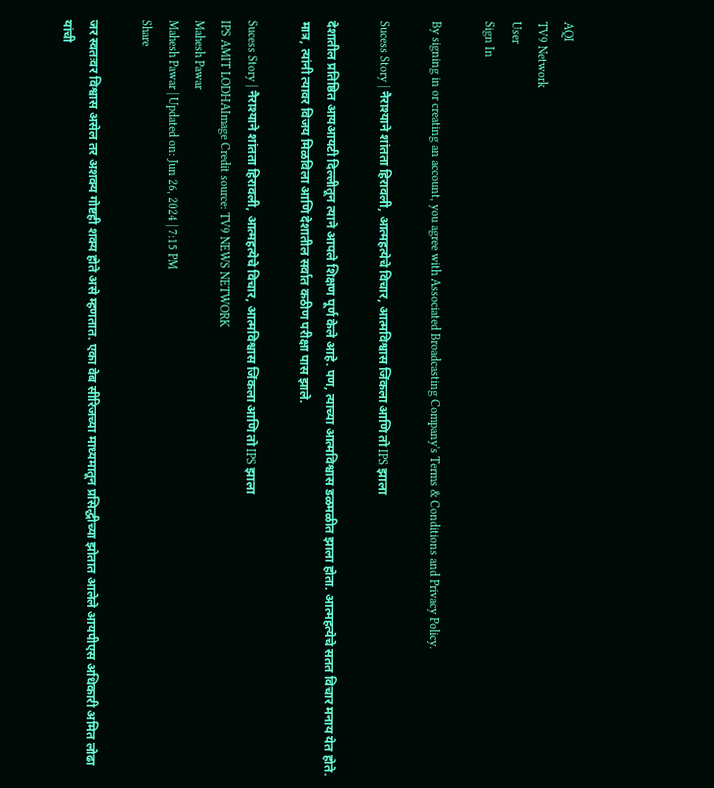AQI
TV9 Network
User
Sign In

By signing in or creating an account, you agree with Associated Broadcasting Company's Terms & Conditions and Privacy Policy.

Sucess Story | नैराश्याने शांतता हिरावली, आत्महत्येचे विचार, आत्मविश्वास जिंकला आणि तो IPS झाला

देशातील प्रतिष्ठित आयआयटी दिल्लीतून त्याने आपले शिक्षण पूर्ण केले आहे. पण, त्याच्या आत्मविश्वास डळमळीत झाला होता. आत्महत्येचे सतत विचार मनाय येत होते. मात्र, त्यांनी त्यावर विजय मिळविला आणि देशातील सर्वात कठीण परीक्षा पास झाले.

Sucess Story | नैराश्याने शांतता हिरावली, आत्महत्येचे विचार, आत्मविश्वास जिंकला आणि तो IPS झाला
IPS AMIT LODHAImage Credit source: TV9 NEWS NETWORK
Mahesh Pawar
Mahesh Pawar | Updated on: Jun 26, 2024 | 7:15 PM
Share

जर स्वतःवर विश्वास असेल तर अशक्य गोष्टही शक्य होते असे म्हणतात. एका वेब सीरिजच्या माध्यमातून प्रसिद्धीच्या झोतात आलेले आयपीएस अधिकारी अमित लोढा यांची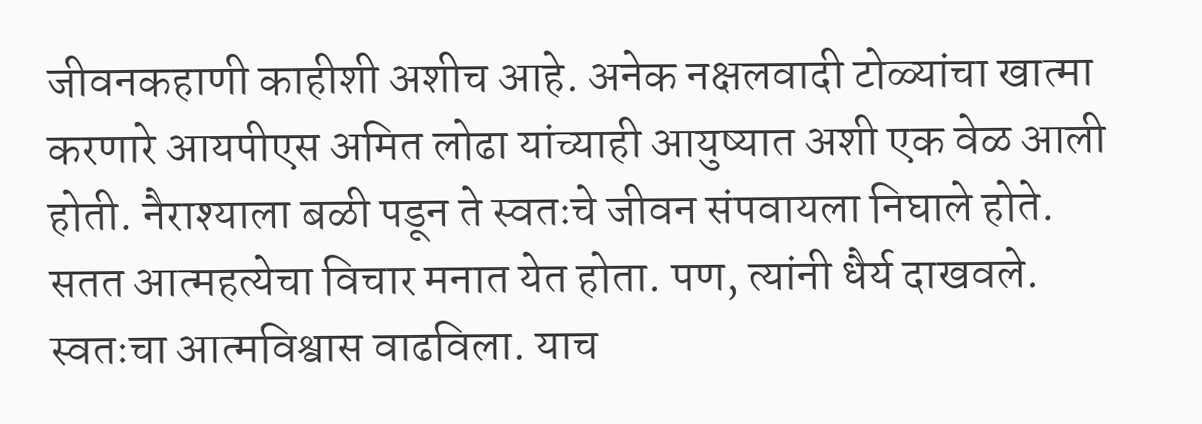जीवनकहाणी काहीशी अशीच आहे. अनेक नक्षलवादी टोळ्यांचा खात्मा करणारे आयपीएस अमित लोढा यांच्याही आयुष्यात अशी एक वेळ आली होती. नैराश्याला बळी पडून ते स्वतःचे जीवन संपवायला निघाले होते. सतत आत्महत्येचा विचार मनात येत होता. पण, त्यांनी धैर्य दाखवले. स्वतःचा आत्मविश्वास वाढविला. याच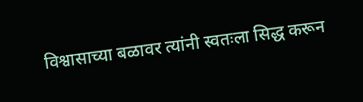विश्वासाच्या बळावर त्यांनी स्वतःला सिद्ध करून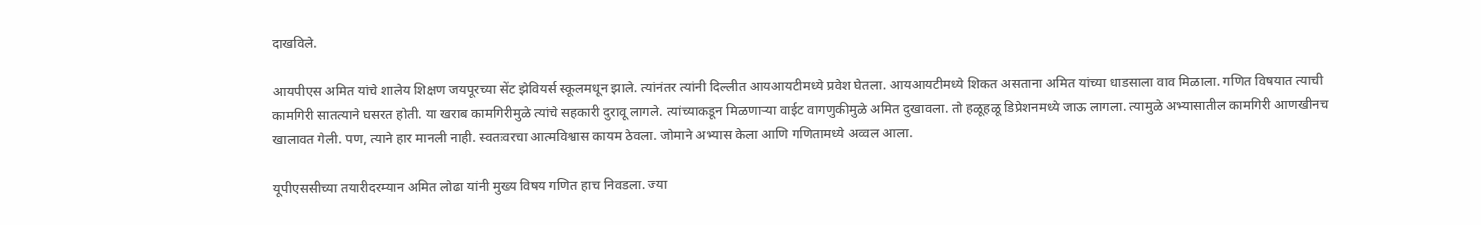दाखविले.

आयपीएस अमित यांचे शालेय शिक्षण जयपूरच्या सेंट झेवियर्स स्कूलमधून झाले. त्यांनंतर त्यांनी दिल्लीत आयआयटीमध्ये प्रवेश घेतला. आयआयटीमध्ये शिकत असताना अमित यांच्या धाडसाला वाव मिळाला. गणित विषयात त्याची कामगिरी सातत्याने घसरत होती. या खराब कामगिरीमुळे त्यांचे सहकारी दुरावू लागले. त्यांच्याकडून मिळणाऱ्या वाईट वागणुकीमुळे अमित दुखावला. तो हळूहळू डिप्रेशनमध्ये जाऊ लागला. त्यामुळे अभ्यासातील कामगिरी आणखीनच खालावत गेली. पण, त्याने हार मानली नाही. स्वतःवरचा आत्मविश्वास कायम ठेवला. जोमाने अभ्यास केला आणि गणितामध्ये अव्वल आला.

यूपीएससीच्या तयारीदरम्यान अमित लोढा यांनी मुख्य विषय गणित हाच निवडला. ज्या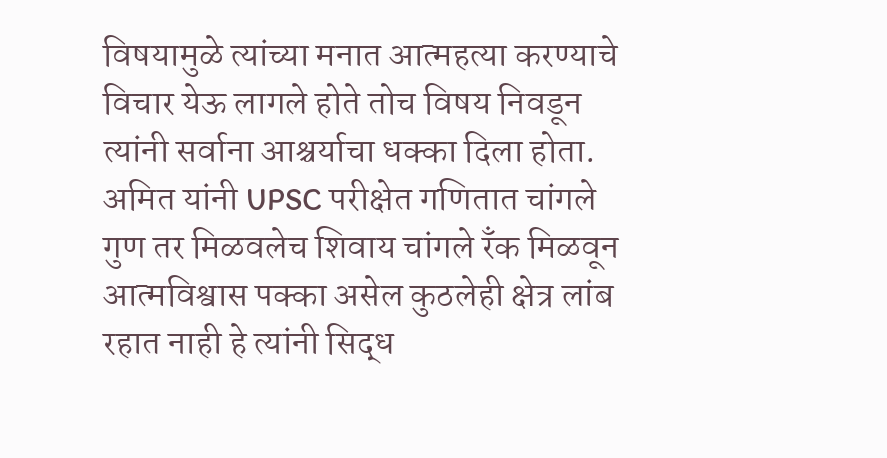विषयामुळे त्यांच्या मनात आत्महत्या करण्याचे विचार येऊ लागले होते तोच विषय निवडून त्यांनी सर्वाना आश्चर्याचा धक्का दिला होता. अमित यांनी UPSC परीक्षेत गणितात चांगले गुण तर मिळवलेच शिवाय चांगले रँक मिळवून आत्मविश्वास पक्का असेल कुठलेही क्षेत्र लांब रहात नाही हे त्यांनी सिद्ध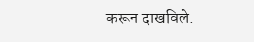करून दाखविले.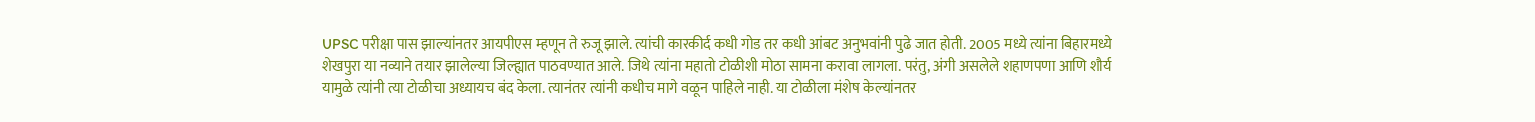UPSC परीक्षा पास झाल्यांनतर आयपीएस म्हणून ते रुजू झाले. त्यांची कारकीर्द कधी गोड तर कधी आंबट अनुभवांनी पुढे जात होती. 2005 मध्ये त्यांना बिहारमध्ये शेखपुरा या नव्याने तयार झालेल्या जिल्ह्यात पाठवण्यात आले. जिथे त्यांना महातो टोळीशी मोठा सामना करावा लागला. परंतु, अंगी असलेले शहाणपणा आणि शौर्य यामुळे त्यांनी त्या टोळीचा अध्यायच बंद केला. त्यानंतर त्यांनी कधीच मागे वळून पाहिले नाही. या टोळीला मंशेष केल्यांनतर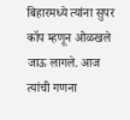बिहारमध्ये त्यांना सुपर कॉप म्हणून ओळखले जाऊ लागले. आज त्यांची गणना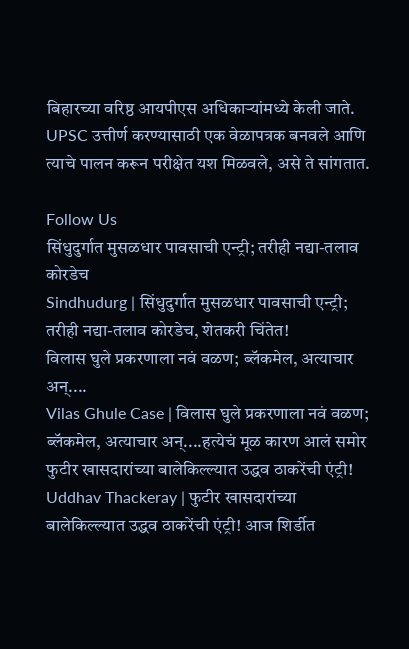बिहारच्या वरिष्ठ आयपीएस अधिकाऱ्यांमध्ये केली जाते. UPSC उत्तीर्ण करण्यासाठी एक वेळापत्रक बनवले आणि त्याचे पालन करून परीक्षेत यश मिळवले, असे ते सांगतात.

Follow Us
सिंधुदुर्गात मुसळधार पावसाची एन्ट्री; तरीही नद्या-तलाव कोरडेच
Sindhudurg | सिंधुदुर्गात मुसळधार पावसाची एन्ट्री; तरीही नद्या-तलाव कोरडेच, शेतकरी चिंतेत!
विलास घुले प्रकरणाला नवं वळण; ब्लॅकमेल, अत्याचार अन्....
Vilas Ghule Case | विलास घुले प्रकरणाला नवं वळण; ब्लॅकमेल, अत्याचार अन्....हत्येचं मूळ कारण आलं समोर
फुटीर खासदारांच्या बालेकिल्ल्यात उद्धव ठाकरेंची एंट्री!
Uddhav Thackeray | फुटीर खासदारांच्या बालेकिल्ल्यात उद्धव ठाकरेंची एंट्री! आज शिर्डीत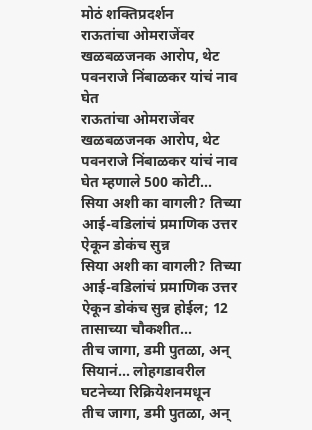मोठं शक्तिप्रदर्शन
राऊतांचा ओमराजेंवर खळबळजनक आरोप, थेट पवनराजे निंबाळकर यांचं नाव घेत
राऊतांचा ओमराजेंवर खळबळजनक आरोप, थेट पवनराजे निंबाळकर यांचं नाव घेत म्हणाले 500 कोटी...
सिया अशी का वागली? तिच्या आई-वडिलांचं प्रमाणिक उत्तर ऐकून डोकंच सुन्न
सिया अशी का वागली? तिच्या आई-वडिलांचं प्रमाणिक उत्तर ऐकून डोकंच सुन्न होईल; 12 तासाच्या चौकशीत...
तीच जागा, डमी पुतळा, अन् सियानं... लोहगडावरील घटनेच्या रिक्रियेशनमधून
तीच जागा, डमी पुतळा, अन्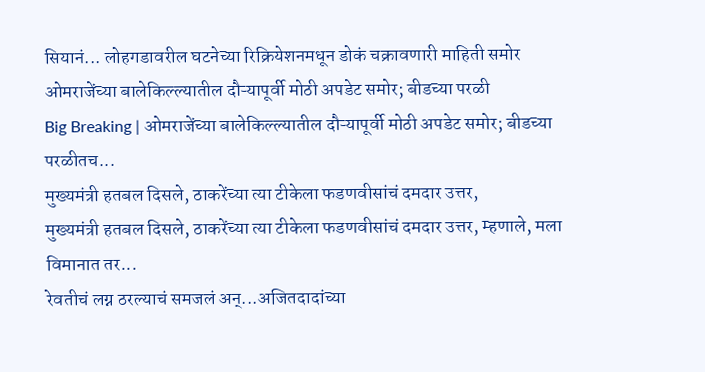सियानं... लोहगडावरील घटनेच्या रिक्रियेशनमधून डोकं चक्रावणारी माहिती समोर
ओमराजेंच्या बालेकिल्ल्यातील दौऱ्यापूर्वी मोठी अपडेट समोर; बीडच्या परळी
Big Breaking | ओमराजेंच्या बालेकिल्ल्यातील दौऱ्यापूर्वी मोठी अपडेट समोर; बीडच्या परळीतच...
मुख्यमंत्री हतबल दिसले, ठाकरेंच्या त्या टीकेला फडणवीसांचं दमदार उत्तर,
मुख्यमंत्री हतबल दिसले, ठाकरेंच्या त्या टीकेला फडणवीसांचं दमदार उत्तर, म्हणाले, मला विमानात तर...
रेवतीचं लग्न ठरल्याचं समजलं अन्...अजितदादांच्या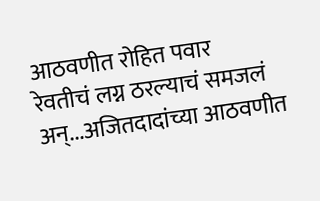आठवणीत रोहित पवार
रेवतीचं लग्न ठरल्याचं समजलं अन्...अजितदादांच्या आठवणीत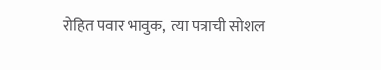रोहित पवार भावुक,  त्या पत्राची सोशल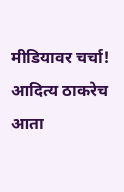मीडियावर चर्चा!
आदित्य ठाकरेच आता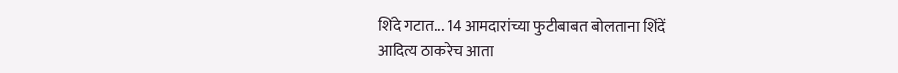शिंदे गटात... 14 आमदारांच्या फुटीबाबत बोलताना शिंदें
आदित्य ठाकरेच आता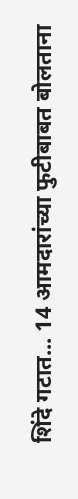शिंदे गटात... 14 आमदारांच्या फुटीबाबत बोलताना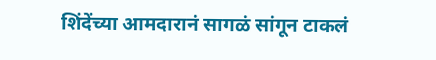शिंदेंच्या आमदारानं सागळं सांगून टाकलं